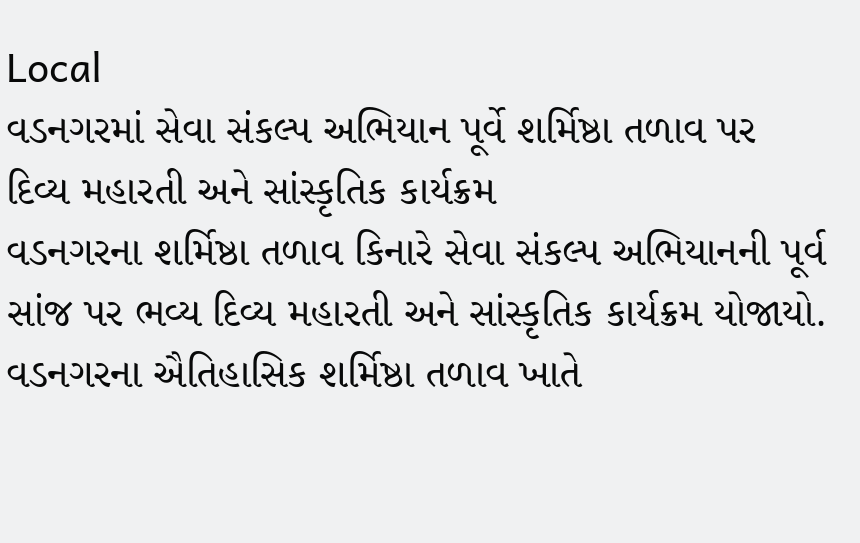Local
વડનગરમાં સેવા સંકલ્પ અભિયાન પૂર્વે શર્મિષ્ઠા તળાવ પર દિવ્ય મહારતી અને સાંસ્કૃતિક કાર્યક્રમ
વડનગરના શર્મિષ્ઠા તળાવ કિનારે સેવા સંકલ્પ અભિયાનની પૂર્વ સાંજ પર ભવ્ય દિવ્ય મહારતી અને સાંસ્કૃતિક કાર્યક્રમ યોજાયો.
વડનગરના ઐતિહાસિક શર્મિષ્ઠા તળાવ ખાતે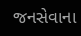જનસેવાના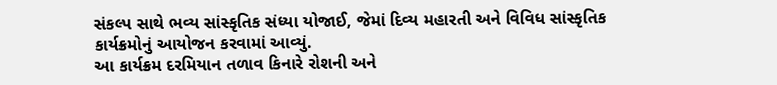સંકલ્પ સાથે ભવ્ય સાંસ્કૃતિક સંધ્યા યોજાઈ, જેમાં દિવ્ય મહારતી અને વિવિધ સાંસ્કૃતિક કાર્યક્રમોનું આયોજન કરવામાં આવ્યું.
આ કાર્યક્રમ દરમિયાન તળાવ કિનારે રોશની અને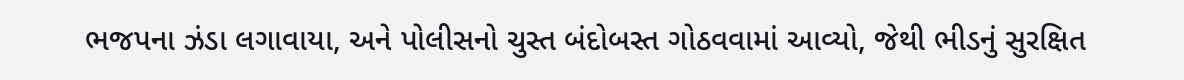ભજપના ઝંડા લગાવાયા, અને પોલીસનો ચુસ્ત બંદોબસ્ત ગોઠવવામાં આવ્યો, જેથી ભીડનું સુરક્ષિત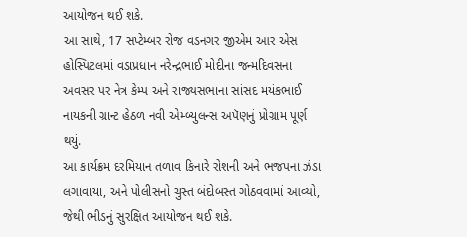આયોજન થઈ શકે.
આ સાથે, 17 સપ્ટેમ્બર રોજ વડનગર જીએમ આર એસ હોસ્પિટલમાં વડાપ્રધાન નરેન્દ્રભાઈ મોદીના જન્મદિવસના અવસર પર નેત્ર કેમ્પ અને રાજ્યસભાના સાંસદ મયંકભાઈ નાયકની ગ્રાન્ટ હેઠળ નવી એમ્બ્યુલન્સ અપૅણનું પ્રોગ્રામ પૂર્ણ થયું.
આ કાર્યક્રમ દરમિયાન તળાવ કિનારે રોશની અને ભજપના ઝંડા લગાવાયા, અને પોલીસનો ચુસ્ત બંદોબસ્ત ગોઠવવામાં આવ્યો, જેથી ભીડનું સુરક્ષિત આયોજન થઈ શકે.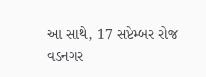આ સાથે, 17 સપ્ટેમ્બર રોજ વડનગર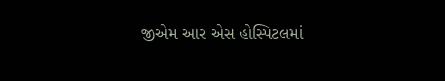જીએમ આર એસ હોસ્પિટલમાં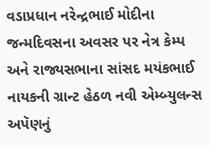વડાપ્રધાન નરેન્દ્રભાઈ મોદીના જન્મદિવસના અવસર પર નેત્ર કેમ્પ અને રાજ્યસભાના સાંસદ મયંકભાઈ નાયકની ગ્રાન્ટ હેઠળ નવી એમ્બ્યુલન્સ અપૅણનું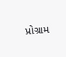પ્રોગ્રામ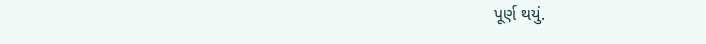પૂર્ણ થયું.